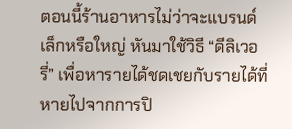ตอนนี้ร้านอาหารไม่ว่าจะแบรนด์เล็กหรือใหญ่ หันมาใช้วิธี “ดีลิเวอรี่” เพื่อหารายได้ชดเชยกับรายได้ที่หายไปจากการปิ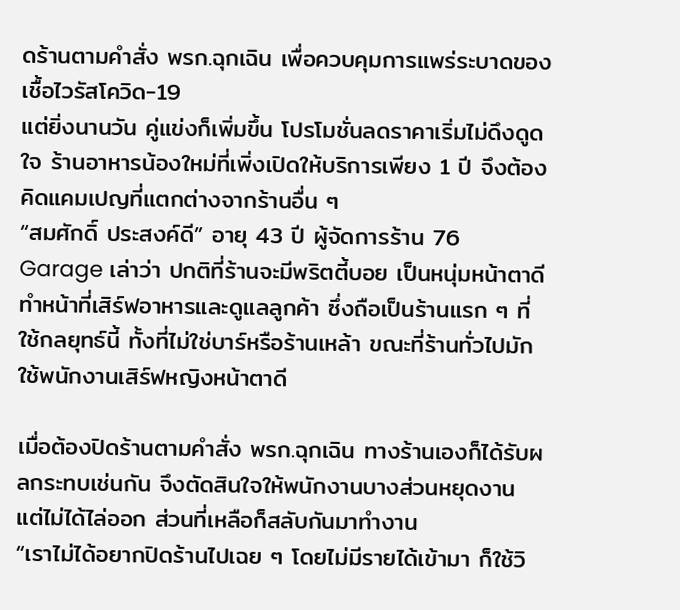ดร้านตามคำสั่ง พรก.ฉุกเฉิน เพื่อควบคุมการแพร่ระบาดของเชื้อไวรัสโควิด-19
แต่ยิ่งนานวัน คู่แข่งก็เพิ่มขึ้น โปรโมชั่นลดราคาเริ่มไม่ดึงดูดใจ ร้านอาหารน้องใหม่ที่เพิ่งเปิดให้บริการเพียง 1 ปี จึงต้องคิดแคมเปญที่แตกต่างจากร้านอื่น ๆ
“สมศักดิ์ ประสงค์ดี” อายุ 43 ปี ผู้จัดการร้าน 76 Garage เล่าว่า ปกติที่ร้านจะมีพริตตี้บอย เป็นหนุ่มหน้าตาดี ทำหน้าที่เสิร์ฟอาหารและดูแลลูกค้า ซึ่งถือเป็นร้านแรก ๆ ที่ใช้กลยุทธ์นี้ ทั้งที่ไม่ใช่บาร์หรือร้านเหล้า ขณะที่ร้านทั่วไปมักใช้พนักงานเสิร์ฟหญิงหน้าตาดี

เมื่อต้องปิดร้านตามคำสั่ง พรก.ฉุกเฉิน ทางร้านเองก็ได้รับผลกระทบเช่นกัน จึงตัดสินใจให้พนักงานบางส่วนหยุดงาน แต่ไม่ได้ไล่ออก ส่วนที่เหลือก็สลับกันมาทำงาน
“เราไม่ได้อยากปิดร้านไปเฉย ๆ โดยไม่มีรายได้เข้ามา ก็ใช้วิ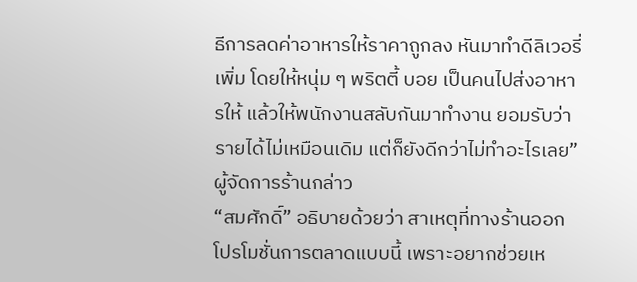ธีการลดค่าอาหารให้ราคาถูกลง หันมาทำดีลิเวอรี่เพิ่ม โดยให้หนุ่ม ๆ พริตตี้ บอย เป็นคนไปส่งอาหารให้ แล้วให้พนักงานสลับกันมาทำงาน ยอมรับว่ารายได้ไม่เหมือนเดิม แต่ก็ยังดีกว่าไม่ทำอะไรเลย” ผู้จัดการร้านกล่าว
“สมศักดิ์” อธิบายด้วยว่า สาเหตุที่ทางร้านออกโปรโมชั่นการตลาดแบบนี้ เพราะอยากช่วยเห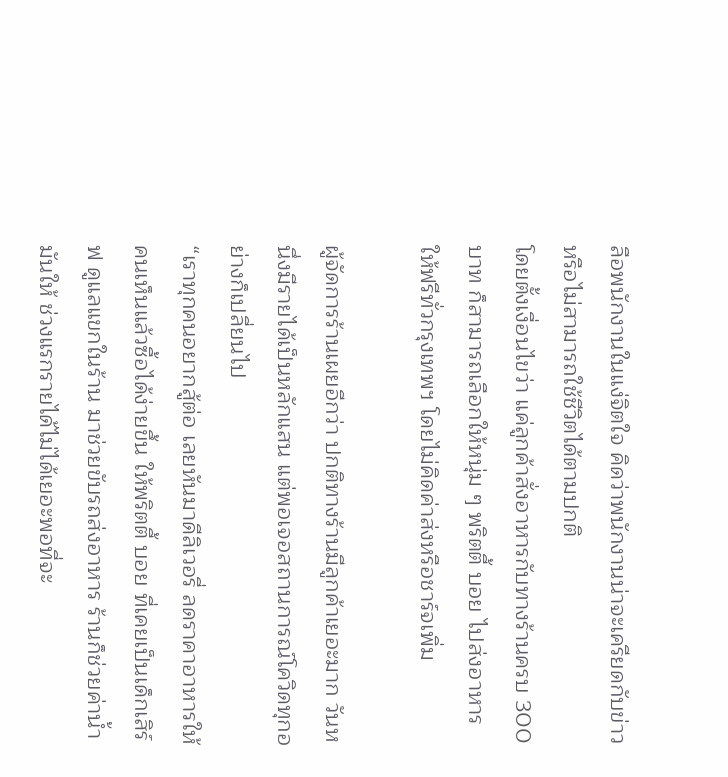ลือพนักงานในแง่จิตใจ คิดว่าพนักงานน่าจะเครียดกับข่าวหรือไม่สามารถใช้ชีวิตได้ตามปกติ
โดยตั้งเงื่อนไขว่า แค่ลูกค้าสั่งอาหารกับทางร้านครบ 300 บาท ก็สามารถเลือกให้หนุ่ม ๆ พริตตี้ บอย ไปส่งอาหารให้ฟรีทั่วกรุงเทพฯ โดยไม่คิดค่าส่งหรือชาร์จเพิ่ม

ผู้จัดการร้านเผยอีกว่า ปกติทางร้านมีลูกค้าเยอะมาก วันหนึ่งมีรายได้เป็นหลักแสน แต่พอเจอสถานการณ์โควิดทุกอย่างก็เปลี่ยนไป
“เราทุกคนอยากสู้ต่อ เลยหันมาดีลิเวอรี่ ลดราคาอาหารให้คนเห็นแล้วซื้อได้ง่ายขึ้น ให้พริตตี้ บอย ที่เคยเป็นเด็กเสิร์ฟ ดูแลแขกในร้าน มาช่วยขับรถส่งอาหาร ร้านก็ช่วยค่าน้ำมันให้ ช่วงแรกรายได้ไม่ได้เยอะพอที่จะ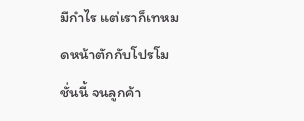มีกำไร แต่เราก็เทหมดหน้าตักกับโปรโมชั่นนี้ จนลูกค้า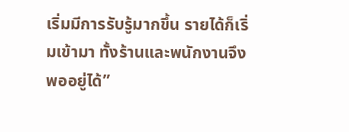เริ่มมีการรับรู้มากขึ้น รายได้ก็เริ่มเข้ามา ทั้งร้านและพนักงานจึงพออยู่ได้”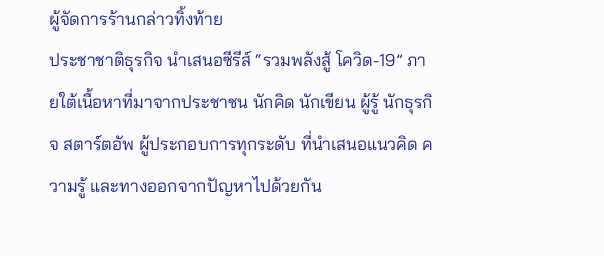ผู้จัดการร้านกล่าวทิ้งท้าย
ประชาชาติธุรกิจ นำเสนอซีรีส์ “รวมพลังสู้ โควิด-19” ภายใต้เนื้อหาที่มาจากประชาชน นักคิด นักเขียน ผู้รู้ นักธุรกิจ สตาร์ตอัพ ผู้ประกอบการทุกระดับ ที่นำเสนอแนวคิด ความรู้ และทางออกจากปัญหาไปด้วยกัน